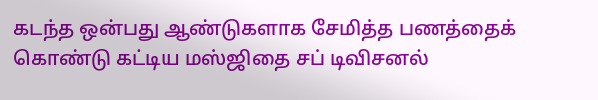கடந்த ஒன்பது ஆண்டுகளாக சேமித்த பணத்தைக் கொண்டு கட்டிய மஸ்ஜிதை சப் டிவிசனல்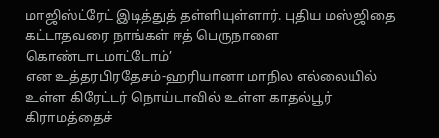மாஜிஸ்ட்ரேட் இடித்துத் தள்ளியுள்ளார். புதிய மஸ்ஜிதை கட்டாதவரை நாங்கள் ஈத் பெருநாளை கொண்டாடமாட்டோம்’
என உத்தரபிரதேசம்-ஹரியானா மாநில எல்லையில் உள்ள கிரேட்டர் நொய்டாவில் உள்ள காதல்பூர் கிராமத்தைச்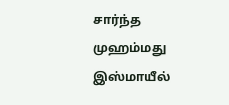சார்ந்த முஹம்மது இஸ்மாயீல்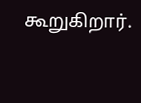கூறுகிறார்.